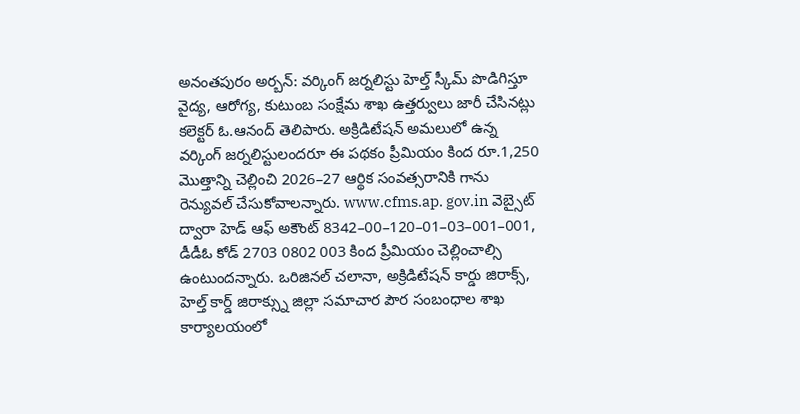అనంతపురం అర్బన్: వర్కింగ్ జర్నలిస్టు హెల్త్ స్కీమ్ పొడిగిస్తూ వైద్య, ఆరోగ్య, కుటుంబ సంక్షేమ శాఖ ఉత్తర్వులు జారీ చేసినట్లు కలెక్టర్ ఓ.ఆనంద్ తెలిపారు. అక్రిడిటేషన్ అమలులో ఉన్న వర్కింగ్ జర్నలిస్టులందరూ ఈ పథకం ప్రీమియం కింద రూ.1,250 మొత్తాన్ని చెల్లించి 2026–27 ఆర్థిక సంవత్సరానికి గాను రెన్యువల్ చేసుకోవాలన్నారు. www.cfms.ap. gov.in వెబ్సైట్ ద్వారా హెడ్ ఆఫ్ అకౌంట్ 8342–00–120–01–03–001–001, డీడీఓ కోడ్ 2703 0802 003 కింద ప్రీమియం చెల్లించాల్సి ఉంటుందన్నారు. ఒరిజినల్ చలానా, అక్రిడిటేషన్ కార్డు జిరాక్స్, హెల్త్ కార్డ్ జిరాక్స్ను జిల్లా సమాచార పౌర సంబంధాల శాఖ కార్యాలయంలో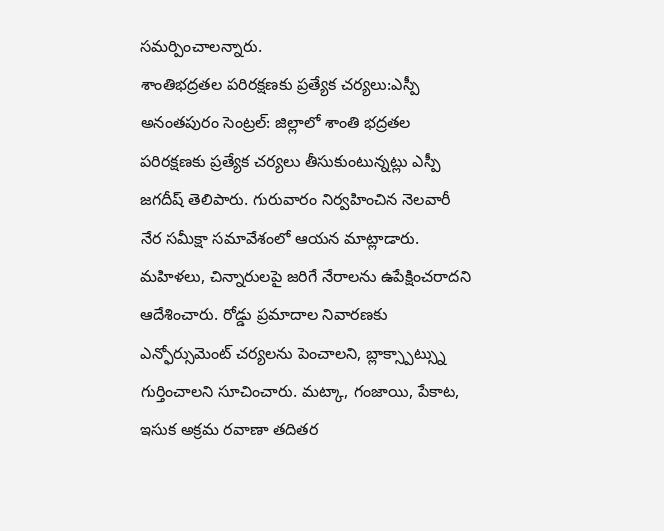సమర్పించాలన్నారు.
శాంతిభద్రతల పరిరక్షణకు ప్రత్యేక చర్యలు:ఎస్పీ
అనంతపురం సెంట్రల్: జిల్లాలో శాంతి భద్రతల పరిరక్షణకు ప్రత్యేక చర్యలు తీసుకుంటున్నట్లు ఎస్పీ జగదీష్ తెలిపారు. గురువారం నిర్వహించిన నెలవారీ నేర సమీక్షా సమావేశంలో ఆయన మాట్లాడారు. మహిళలు, చిన్నారులపై జరిగే నేరాలను ఉపేక్షించరాదని ఆదేశించారు. రోడ్డు ప్రమాదాల నివారణకు ఎన్ఫోర్సుమెంట్ చర్యలను పెంచాలని, బ్లాక్స్పాట్స్ను గుర్తించాలని సూచించారు. మట్కా, గంజాయి, పేకాట, ఇసుక అక్రమ రవాణా తదితర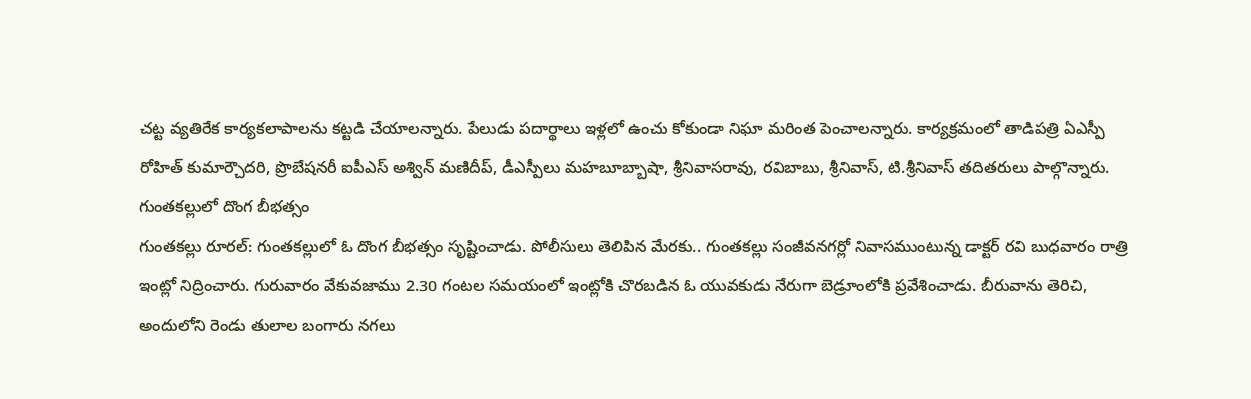చట్ట వ్యతిరేక కార్యకలాపాలను కట్టడి చేయాలన్నారు. పేలుడు పదార్థాలు ఇళ్లలో ఉంచు కోకుండా నిఘా మరింత పెంచాలన్నారు. కార్యక్రమంలో తాడిపత్రి ఏఎస్పీ రోహిత్ కుమార్చౌదరి, ప్రొబేషనరీ ఐపీఎస్ అశ్విన్ మణిదీప్, డీఎస్పీలు మహబూబ్బాషా, శ్రీనివాసరావు, రవిబాబు, శ్రీనివాస్, టి.శ్రీనివాస్ తదితరులు పాల్గొన్నారు.
గుంతకల్లులో దొంగ బీభత్సం
గుంతకల్లు రూరల్: గుంతకల్లులో ఓ దొంగ బీభత్సం సృష్టించాడు. పోలీసులు తెలిపిన మేరకు.. గుంతకల్లు సంజీవనగర్లో నివాసముంటున్న డాక్టర్ రవి బుధవారం రాత్రి ఇంట్లో నిద్రించారు. గురువారం వేకువజాము 2.30 గంటల సమయంలో ఇంట్లోకి చొరబడిన ఓ యువకుడు నేరుగా బెడ్రూంలోకి ప్రవేశించాడు. బీరువాను తెరిచి, అందులోని రెండు తులాల బంగారు నగలు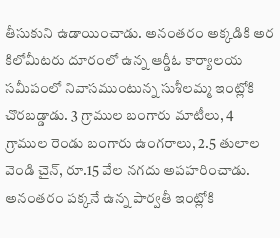తీసుకుని ఉడాయించాడు. అనంతరం అక్కడికి అర కిలోమీటరు దూరంలో ఉన్న ఆర్డీఓ కార్యాలయ సమీపంలో నివాసముంటున్న సుశీలమ్మ ఇంట్లోకి చొరబడ్డాడు. 3 గ్రాముల బంగారు మాటీలు, 4 గ్రాముల రెండు బంగారు ఉంగరాలు, 2.5 తులాల వెండి చైన్, రూ.15 వేల నగదు అపహరించాడు. అనంతరం పక్కనే ఉన్న పార్వతీ ఇంట్లోకి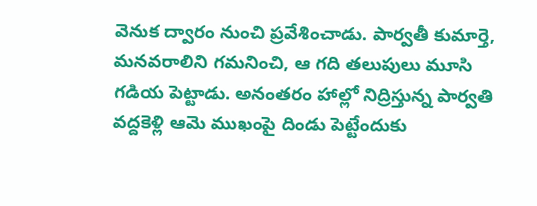వెనుక ద్వారం నుంచి ప్రవేశించాడు. పార్వతీ కుమార్తె, మనవరాలిని గమనించి, ఆ గది తలుపులు మూసి గడియ పెట్టాడు. అనంతరం హాల్లో నిద్రిస్తున్న పార్వతి వద్దకెళ్లి ఆమె ముఖంపై దిండు పెట్టేందుకు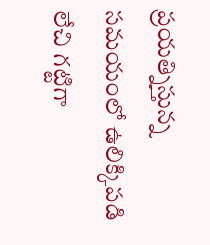ప్రయత్నిస్తున్న సమయంలో ఉలిక్కిపడి లేచి గట్టిగా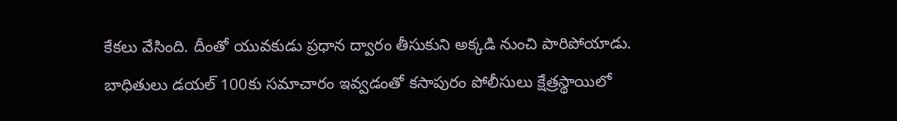కేకలు వేసింది. దీంతో యువకుడు ప్రధాన ద్వారం తీసుకుని అక్కడి నుంచి పారిపోయాడు. బాధితులు డయల్ 100కు సమాచారం ఇవ్వడంతో కసాపురం పోలీసులు క్షేత్రస్థాయిలో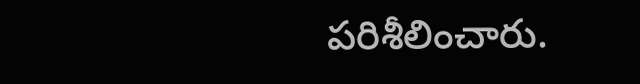పరిశీలించారు.